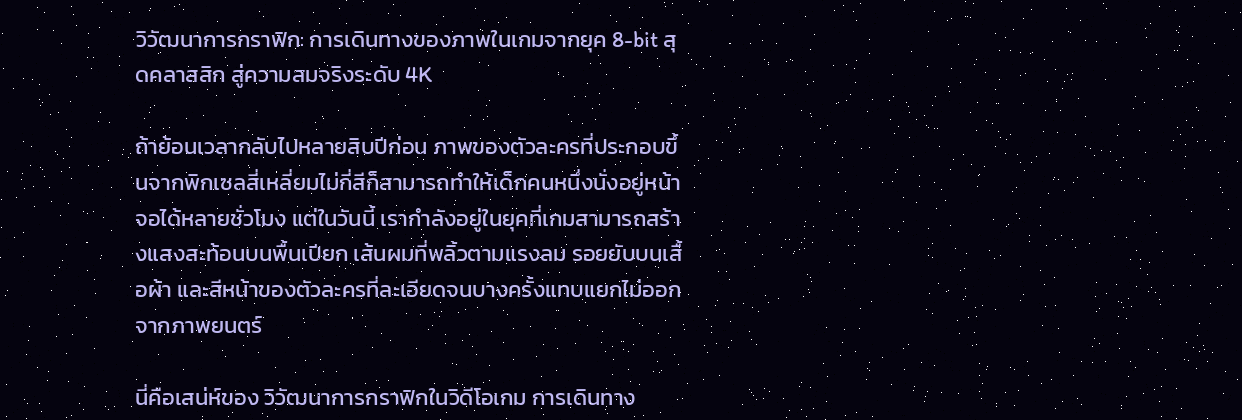วิวัฒนาการกราฟิก: การเดินทางของภาพในเกมจากยุค 8-bit สุดคลาสสิก สู่ความสมจริงระดับ 4K

ถ้าย้อนเวลากลับไปหลายสิบปีก่อน ภาพของตัวละครที่ประกอบขึ้นจากพิกเซลสี่เหลี่ยมไม่กี่สีก็สามารถทำให้เด็กคนหนึ่งนั่งอยู่หน้าจอได้หลายชั่วโมง แต่ในวันนี้ เรากำลังอยู่ในยุคที่เกมสามารถสร้างแสงสะท้อนบนพื้นเปียก เส้นผมที่พลิ้วตามแรงลม รอยยับบนเสื้อผ้า และสีหน้าของตัวละครที่ละเอียดจนบางครั้งแทบแยกไม่ออกจากภาพยนตร์

นี่คือเสน่ห์ของ วิวัฒนาการกราฟิกในวิดีโอเกม การเดินทาง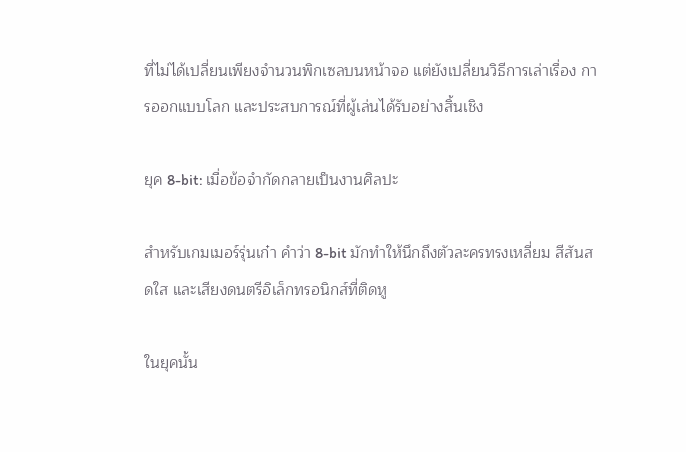ที่ไม่ได้เปลี่ยนเพียงจำนวนพิกเซลบนหน้าจอ แต่ยังเปลี่ยนวิธีการเล่าเรื่อง การออกแบบโลก และประสบการณ์ที่ผู้เล่นได้รับอย่างสิ้นเชิง

ยุค 8-bit: เมื่อข้อจำกัดกลายเป็นงานศิลปะ

สำหรับเกมเมอร์รุ่นเก๋า คำว่า 8-bit มักทำให้นึกถึงตัวละครทรงเหลี่ยม สีสันสดใส และเสียงดนตรีอิเล็กทรอนิกส์ที่ติดหู

ในยุคนั้น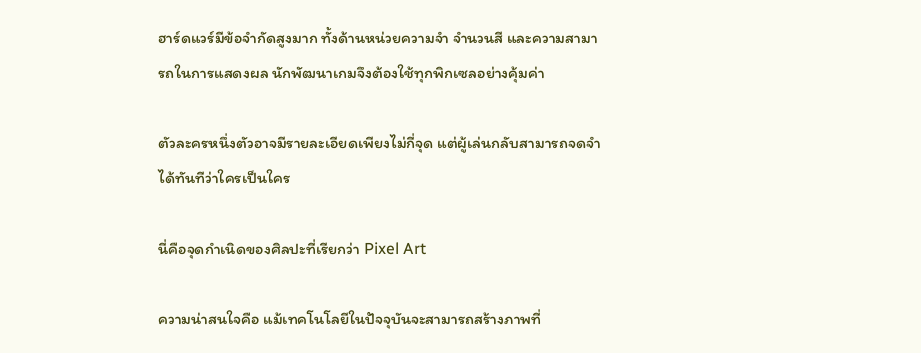ฮาร์ดแวร์มีข้อจำกัดสูงมาก ทั้งด้านหน่วยความจำ จำนวนสี และความสามารถในการแสดงผล นักพัฒนาเกมจึงต้องใช้ทุกพิกเซลอย่างคุ้มค่า

ตัวละครหนึ่งตัวอาจมีรายละเอียดเพียงไม่กี่จุด แต่ผู้เล่นกลับสามารถจดจำได้ทันทีว่าใครเป็นใคร

นี่คือจุดกำเนิดของศิลปะที่เรียกว่า Pixel Art

ความน่าสนใจคือ แม้เทคโนโลยีในปัจจุบันจะสามารถสร้างภาพที่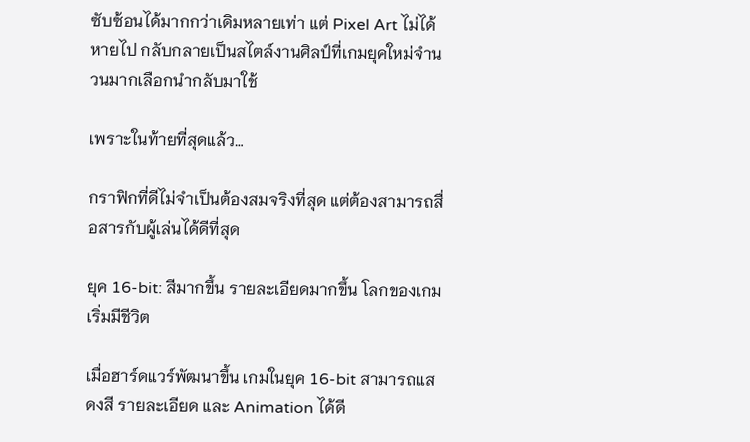ซับซ้อนได้มากกว่าเดิมหลายเท่า แต่ Pixel Art ไม่ได้หายไป กลับกลายเป็นสไตล์งานศิลป์ที่เกมยุคใหม่จำนวนมากเลือกนำกลับมาใช้

เพราะในท้ายที่สุดแล้ว…

กราฟิกที่ดีไม่จำเป็นต้องสมจริงที่สุด แต่ต้องสามารถสื่อสารกับผู้เล่นได้ดีที่สุด

ยุค 16-bit: สีมากขึ้น รายละเอียดมากขึ้น โลกของเกมเริ่มมีชีวิต

เมื่อฮาร์ดแวร์พัฒนาขึ้น เกมในยุค 16-bit สามารถแสดงสี รายละเอียด และ Animation ได้ดี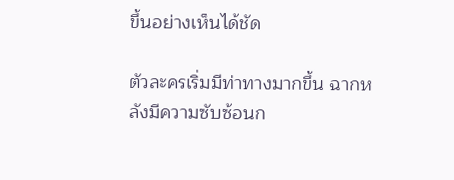ขึ้นอย่างเห็นได้ชัด

ตัวละครเริ่มมีท่าทางมากขึ้น ฉากหลังมีความซับซ้อนก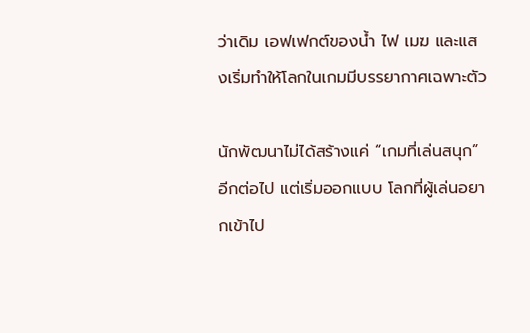ว่าเดิม เอฟเฟกต์ของน้ำ ไฟ เมฆ และแสงเริ่มทำให้โลกในเกมมีบรรยากาศเฉพาะตัว

นักพัฒนาไม่ได้สร้างแค่ “เกมที่เล่นสนุก” อีกต่อไป แต่เริ่มออกแบบ โลกที่ผู้เล่นอยากเข้าไป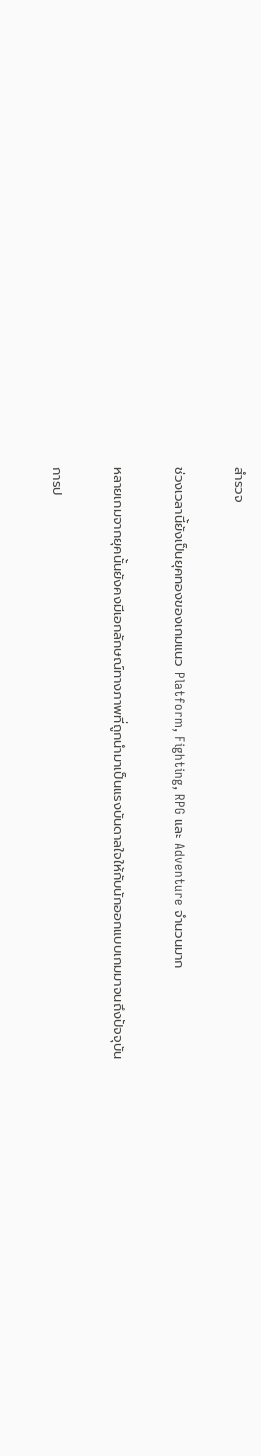สำรวจ

ช่วงเวลานี้ยังเป็นยุคทองของเกมแนว Platform, Fighting, RPG และ Adventure จำนวนมาก

หลายเกมจากยุคนั้นยังคงมีเอกลักษณ์ทางภาพที่ถูกนำมาเป็นแรงบันดาลใจให้กับนักออกแบบเกมมาจนถึงปัจจุบัน

การป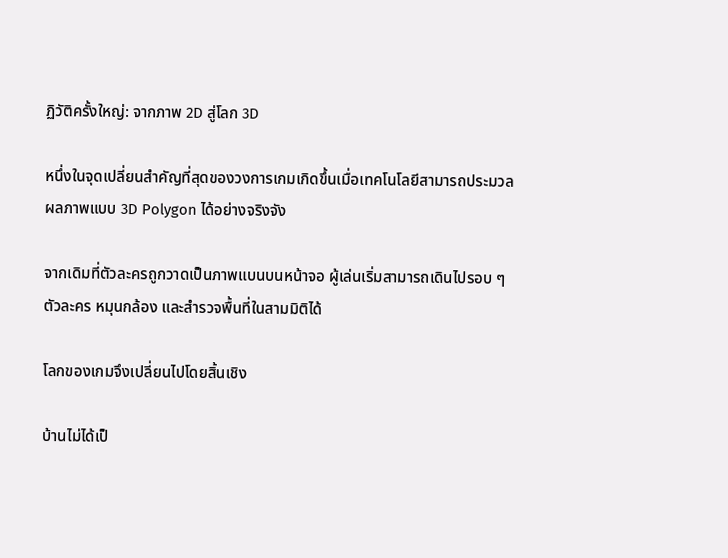ฏิวัติครั้งใหญ่: จากภาพ 2D สู่โลก 3D

หนึ่งในจุดเปลี่ยนสำคัญที่สุดของวงการเกมเกิดขึ้นเมื่อเทคโนโลยีสามารถประมวลผลภาพแบบ 3D Polygon ได้อย่างจริงจัง

จากเดิมที่ตัวละครถูกวาดเป็นภาพแบนบนหน้าจอ ผู้เล่นเริ่มสามารถเดินไปรอบ ๆ ตัวละคร หมุนกล้อง และสำรวจพื้นที่ในสามมิติได้

โลกของเกมจึงเปลี่ยนไปโดยสิ้นเชิง

บ้านไม่ได้เป็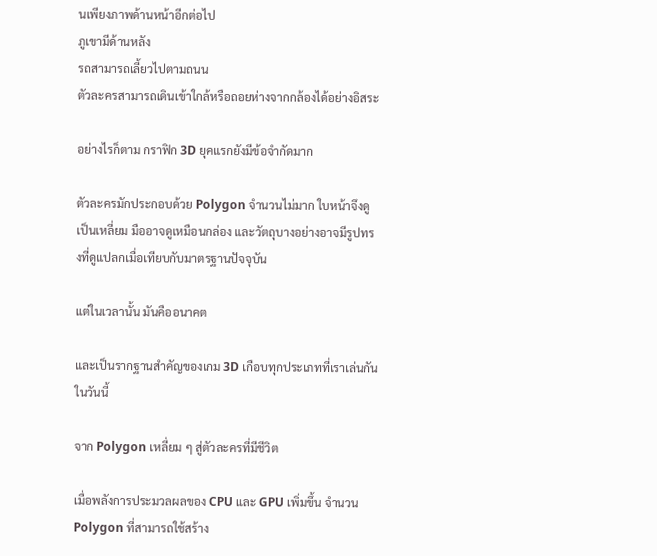นเพียงภาพด้านหน้าอีกต่อไป
ภูเขามีด้านหลัง
รถสามารถเลี้ยวไปตามถนน
ตัวละครสามารถเดินเข้าใกล้หรือถอยห่างจากกล้องได้อย่างอิสระ

อย่างไรก็ตาม กราฟิก 3D ยุคแรกยังมีข้อจำกัดมาก

ตัวละครมักประกอบด้วย Polygon จำนวนไม่มาก ใบหน้าจึงดูเป็นเหลี่ยม มืออาจดูเหมือนกล่อง และวัตถุบางอย่างอาจมีรูปทรงที่ดูแปลกเมื่อเทียบกับมาตรฐานปัจจุบัน

แต่ในเวลานั้น มันคืออนาคต

และเป็นรากฐานสำคัญของเกม 3D เกือบทุกประเภทที่เราเล่นกันในวันนี้

จาก Polygon เหลี่ยม ๆ สู่ตัวละครที่มีชีวิต

เมื่อพลังการประมวลผลของ CPU และ GPU เพิ่มขึ้น จำนวน Polygon ที่สามารถใช้สร้าง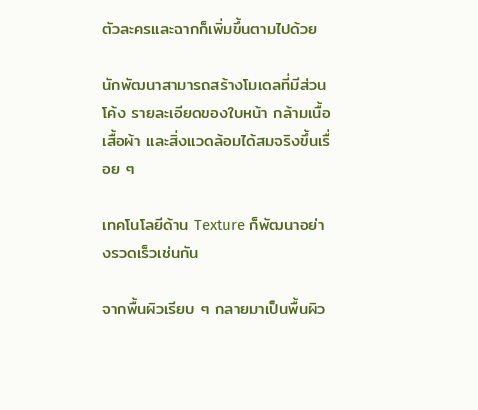ตัวละครและฉากก็เพิ่มขึ้นตามไปด้วย

นักพัฒนาสามารถสร้างโมเดลที่มีส่วนโค้ง รายละเอียดของใบหน้า กล้ามเนื้อ เสื้อผ้า และสิ่งแวดล้อมได้สมจริงขึ้นเรื่อย ๆ

เทคโนโลยีด้าน Texture ก็พัฒนาอย่างรวดเร็วเช่นกัน

จากพื้นผิวเรียบ ๆ กลายมาเป็นพื้นผิว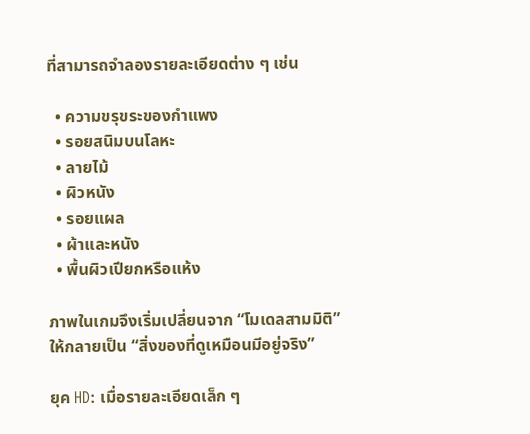ที่สามารถจำลองรายละเอียดต่าง ๆ เช่น

  • ความขรุขระของกำแพง
  • รอยสนิมบนโลหะ
  • ลายไม้
  • ผิวหนัง
  • รอยแผล
  • ผ้าและหนัง
  • พื้นผิวเปียกหรือแห้ง

ภาพในเกมจึงเริ่มเปลี่ยนจาก “โมเดลสามมิติ” ให้กลายเป็น “สิ่งของที่ดูเหมือนมีอยู่จริง”

ยุค HD: เมื่อรายละเอียดเล็ก ๆ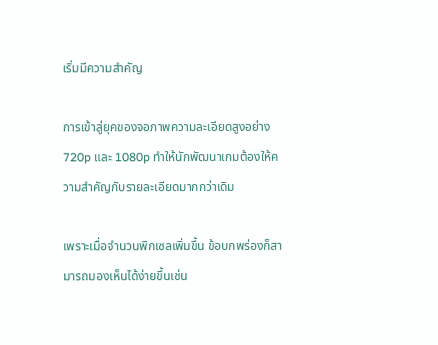เริ่มมีความสำคัญ

การเข้าสู่ยุคของจอภาพความละเอียดสูงอย่าง 720p และ 1080p ทำให้นักพัฒนาเกมต้องให้ความสำคัญกับรายละเอียดมากกว่าเดิม

เพราะเมื่อจำนวนพิกเซลเพิ่มขึ้น ข้อบกพร่องก็สามารถมองเห็นได้ง่ายขึ้นเช่น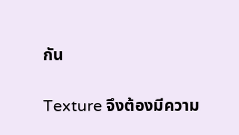กัน

Texture จึงต้องมีความ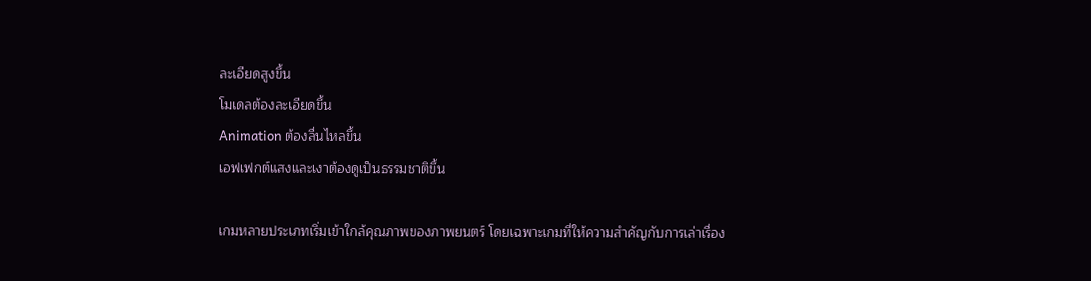ละเอียดสูงขึ้น
โมเดลต้องละเอียดขึ้น
Animation ต้องลื่นไหลขึ้น
เอฟเฟกต์แสงและเงาต้องดูเป็นธรรมชาติขึ้น

เกมหลายประเภทเริ่มเข้าใกล้คุณภาพของภาพยนตร์ โดยเฉพาะเกมที่ให้ความสำคัญกับการเล่าเรื่อง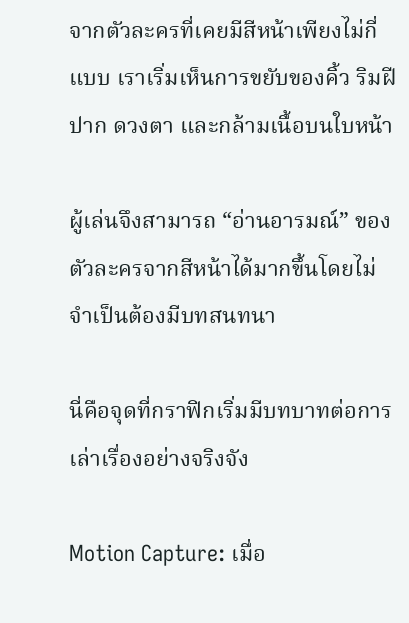จากตัวละครที่เคยมีสีหน้าเพียงไม่กี่แบบ เราเริ่มเห็นการขยับของคิ้ว ริมฝีปาก ดวงตา และกล้ามเนื้อบนใบหน้า

ผู้เล่นจึงสามารถ “อ่านอารมณ์” ของตัวละครจากสีหน้าได้มากขึ้นโดยไม่จำเป็นต้องมีบทสนทนา

นี่คือจุดที่กราฟิกเริ่มมีบทบาทต่อการเล่าเรื่องอย่างจริงจัง

Motion Capture: เมื่อ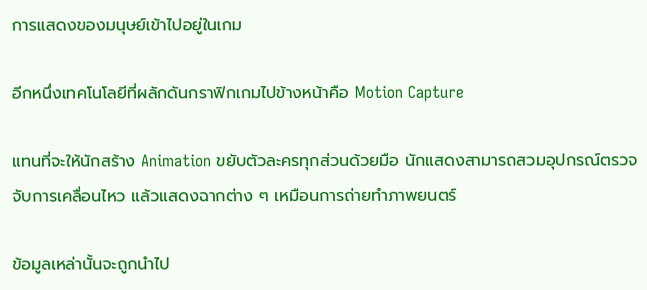การแสดงของมนุษย์เข้าไปอยู่ในเกม

อีกหนึ่งเทคโนโลยีที่ผลักดันกราฟิกเกมไปข้างหน้าคือ Motion Capture

แทนที่จะให้นักสร้าง Animation ขยับตัวละครทุกส่วนด้วยมือ นักแสดงสามารถสวมอุปกรณ์ตรวจจับการเคลื่อนไหว แล้วแสดงฉากต่าง ๆ เหมือนการถ่ายทำภาพยนตร์

ข้อมูลเหล่านั้นจะถูกนำไป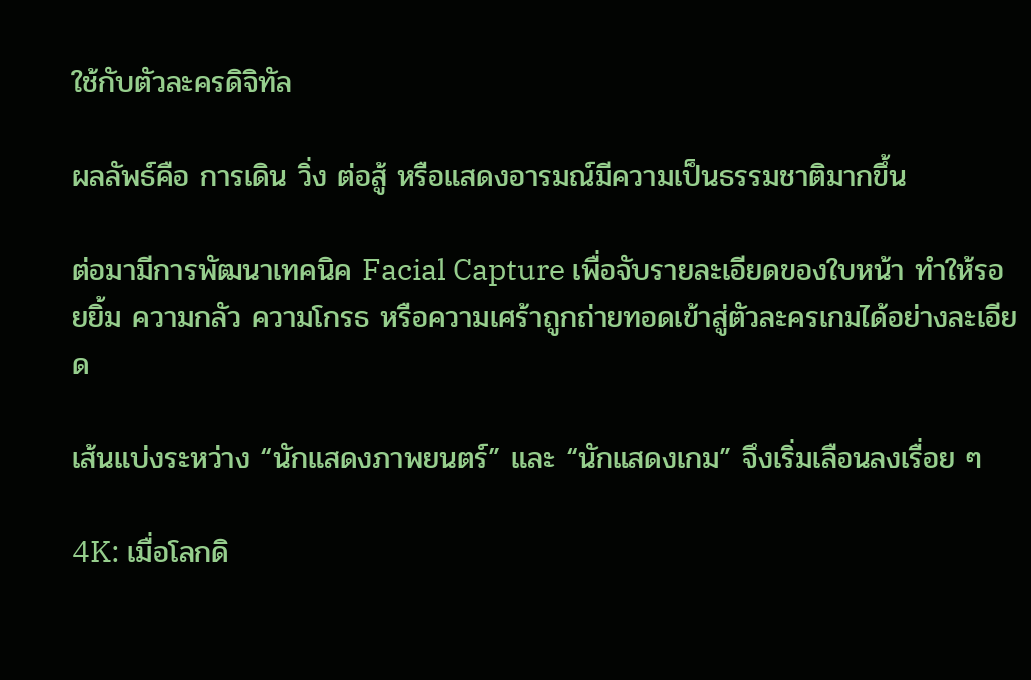ใช้กับตัวละครดิจิทัล

ผลลัพธ์คือ การเดิน วิ่ง ต่อสู้ หรือแสดงอารมณ์มีความเป็นธรรมชาติมากขึ้น

ต่อมามีการพัฒนาเทคนิค Facial Capture เพื่อจับรายละเอียดของใบหน้า ทำให้รอยยิ้ม ความกลัว ความโกรธ หรือความเศร้าถูกถ่ายทอดเข้าสู่ตัวละครเกมได้อย่างละเอียด

เส้นแบ่งระหว่าง “นักแสดงภาพยนตร์” และ “นักแสดงเกม” จึงเริ่มเลือนลงเรื่อย ๆ

4K: เมื่อโลกดิ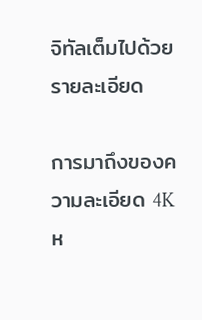จิทัลเต็มไปด้วยรายละเอียด

การมาถึงของความละเอียด 4K ห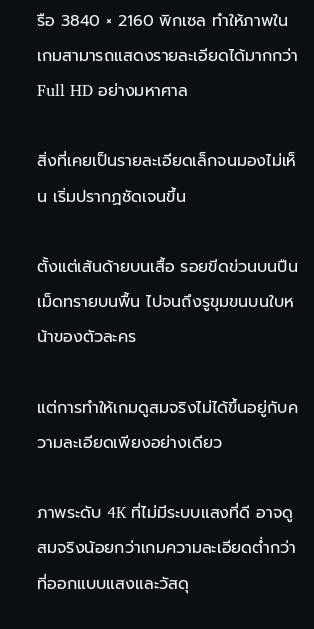รือ 3840 × 2160 พิกเซล ทำให้ภาพในเกมสามารถแสดงรายละเอียดได้มากกว่า Full HD อย่างมหาศาล

สิ่งที่เคยเป็นรายละเอียดเล็กจนมองไม่เห็น เริ่มปรากฏชัดเจนขึ้น

ตั้งแต่เส้นด้ายบนเสื้อ รอยขีดข่วนบนปืน เม็ดทรายบนพื้น ไปจนถึงรูขุมขนบนใบหน้าของตัวละคร

แต่การทำให้เกมดูสมจริงไม่ได้ขึ้นอยู่กับความละเอียดเพียงอย่างเดียว

ภาพระดับ 4K ที่ไม่มีระบบแสงที่ดี อาจดูสมจริงน้อยกว่าเกมความละเอียดต่ำกว่าที่ออกแบบแสงและวัสดุ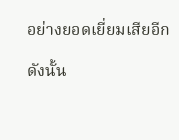อย่างยอดเยี่ยมเสียอีก

ดังนั้น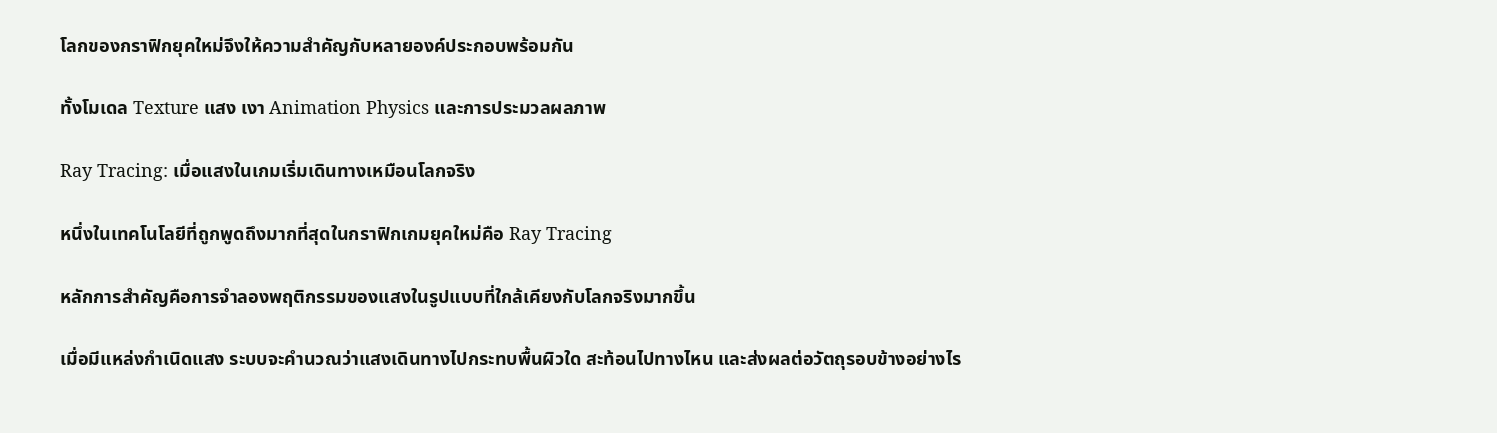โลกของกราฟิกยุคใหม่จึงให้ความสำคัญกับหลายองค์ประกอบพร้อมกัน

ทั้งโมเดล Texture แสง เงา Animation Physics และการประมวลผลภาพ

Ray Tracing: เมื่อแสงในเกมเริ่มเดินทางเหมือนโลกจริง

หนึ่งในเทคโนโลยีที่ถูกพูดถึงมากที่สุดในกราฟิกเกมยุคใหม่คือ Ray Tracing

หลักการสำคัญคือการจำลองพฤติกรรมของแสงในรูปแบบที่ใกล้เคียงกับโลกจริงมากขึ้น

เมื่อมีแหล่งกำเนิดแสง ระบบจะคำนวณว่าแสงเดินทางไปกระทบพื้นผิวใด สะท้อนไปทางไหน และส่งผลต่อวัตถุรอบข้างอย่างไร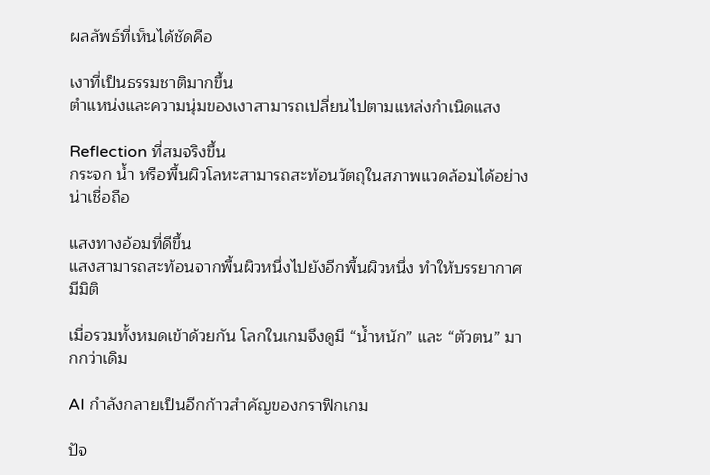ผลลัพธ์ที่เห็นได้ชัดคือ

เงาที่เป็นธรรมชาติมากขึ้น
ตำแหน่งและความนุ่มของเงาสามารถเปลี่ยนไปตามแหล่งกำเนิดแสง

Reflection ที่สมจริงขึ้น
กระจก น้ำ หรือพื้นผิวโลหะสามารถสะท้อนวัตถุในสภาพแวดล้อมได้อย่างน่าเชื่อถือ

แสงทางอ้อมที่ดีขึ้น
แสงสามารถสะท้อนจากพื้นผิวหนึ่งไปยังอีกพื้นผิวหนึ่ง ทำให้บรรยากาศมีมิติ

เมื่อรวมทั้งหมดเข้าด้วยกัน โลกในเกมจึงดูมี “น้ำหนัก” และ “ตัวตน” มากกว่าเดิม

AI กำลังกลายเป็นอีกก้าวสำคัญของกราฟิกเกม

ปัจ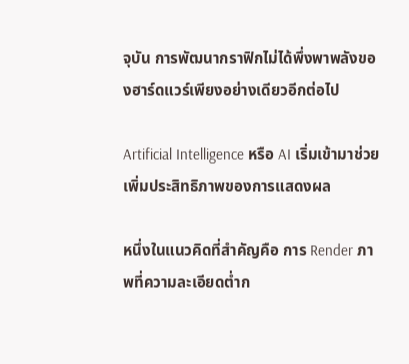จุบัน การพัฒนากราฟิกไม่ได้พึ่งพาพลังของฮาร์ดแวร์เพียงอย่างเดียวอีกต่อไป

Artificial Intelligence หรือ AI เริ่มเข้ามาช่วยเพิ่มประสิทธิภาพของการแสดงผล

หนึ่งในแนวคิดที่สำคัญคือ การ Render ภาพที่ความละเอียดต่ำก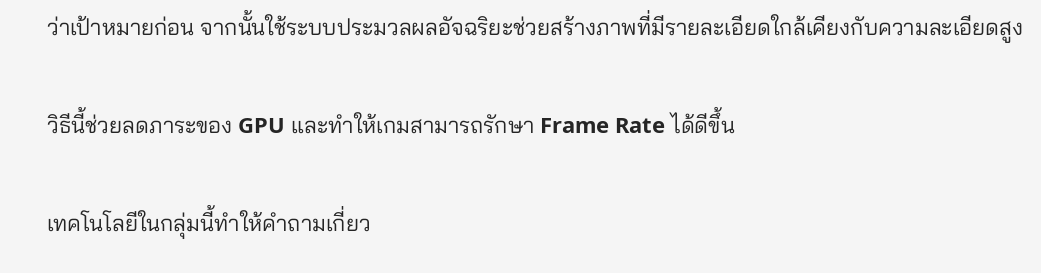ว่าเป้าหมายก่อน จากนั้นใช้ระบบประมวลผลอัจฉริยะช่วยสร้างภาพที่มีรายละเอียดใกล้เคียงกับความละเอียดสูง

วิธีนี้ช่วยลดภาระของ GPU และทำให้เกมสามารถรักษา Frame Rate ได้ดีขึ้น

เทคโนโลยีในกลุ่มนี้ทำให้คำถามเกี่ยว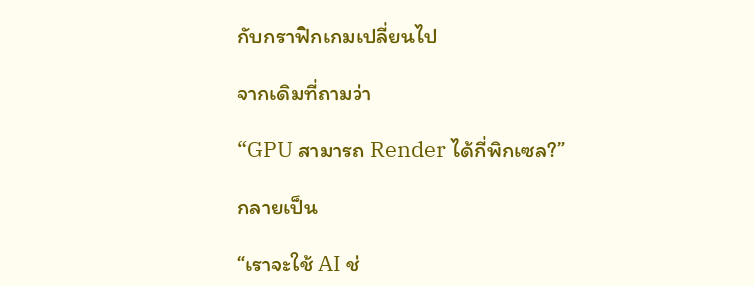กับกราฟิกเกมเปลี่ยนไป

จากเดิมที่ถามว่า

“GPU สามารถ Render ได้กี่พิกเซล?”

กลายเป็น

“เราจะใช้ AI ช่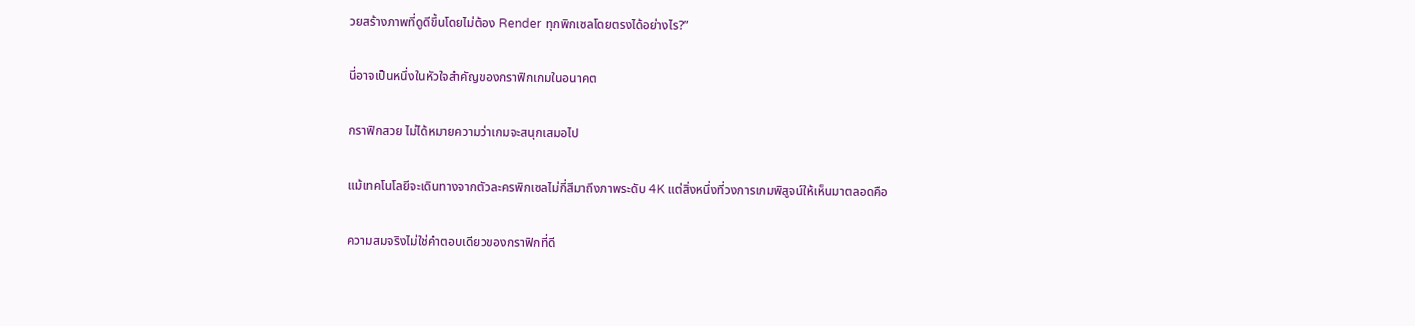วยสร้างภาพที่ดูดีขึ้นโดยไม่ต้อง Render ทุกพิกเซลโดยตรงได้อย่างไร?”

นี่อาจเป็นหนึ่งในหัวใจสำคัญของกราฟิกเกมในอนาคต

กราฟิกสวย ไม่ได้หมายความว่าเกมจะสนุกเสมอไป

แม้เทคโนโลยีจะเดินทางจากตัวละครพิกเซลไม่กี่สีมาถึงภาพระดับ 4K แต่สิ่งหนึ่งที่วงการเกมพิสูจน์ให้เห็นมาตลอดคือ

ความสมจริงไม่ใช่คำตอบเดียวของกราฟิกที่ดี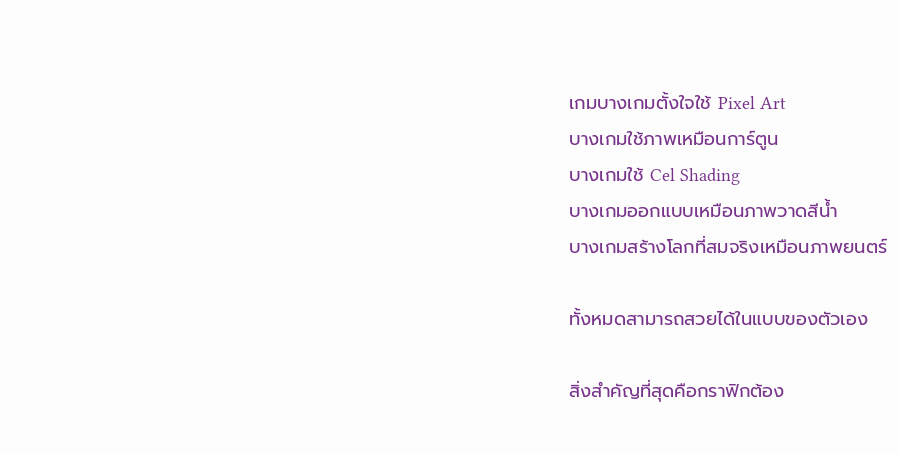เกมบางเกมตั้งใจใช้ Pixel Art
บางเกมใช้ภาพเหมือนการ์ตูน
บางเกมใช้ Cel Shading
บางเกมออกแบบเหมือนภาพวาดสีน้ำ
บางเกมสร้างโลกที่สมจริงเหมือนภาพยนตร์

ทั้งหมดสามารถสวยได้ในแบบของตัวเอง

สิ่งสำคัญที่สุดคือกราฟิกต้อง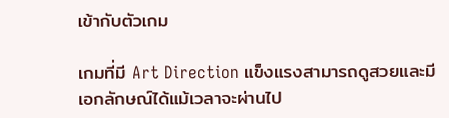เข้ากับตัวเกม

เกมที่มี Art Direction แข็งแรงสามารถดูสวยและมีเอกลักษณ์ได้แม้เวลาจะผ่านไป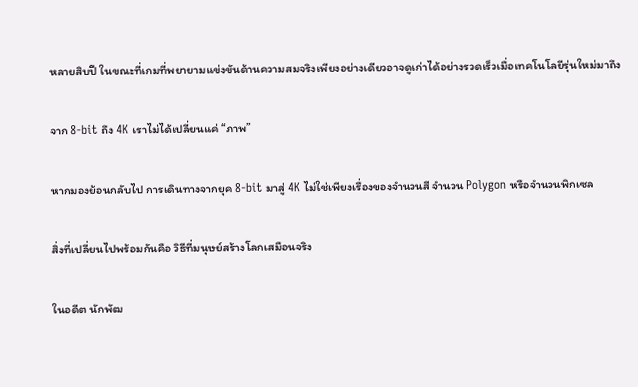หลายสิบปี ในขณะที่เกมที่พยายามแข่งขันด้านความสมจริงเพียงอย่างเดียวอาจดูเก่าได้อย่างรวดเร็วเมื่อเทคโนโลยีรุ่นใหม่มาถึง

จาก 8-bit ถึง 4K เราไม่ได้เปลี่ยนแค่ “ภาพ”

หากมองย้อนกลับไป การเดินทางจากยุค 8-bit มาสู่ 4K ไม่ใช่เพียงเรื่องของจำนวนสี จำนวน Polygon หรือจำนวนพิกเซล

สิ่งที่เปลี่ยนไปพร้อมกันคือ วิธีที่มนุษย์สร้างโลกเสมือนจริง

ในอดีต นักพัฒ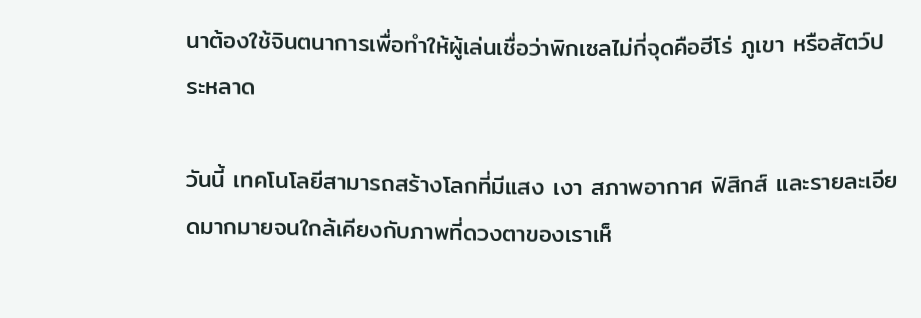นาต้องใช้จินตนาการเพื่อทำให้ผู้เล่นเชื่อว่าพิกเซลไม่กี่จุดคือฮีโร่ ภูเขา หรือสัตว์ประหลาด

วันนี้ เทคโนโลยีสามารถสร้างโลกที่มีแสง เงา สภาพอากาศ ฟิสิกส์ และรายละเอียดมากมายจนใกล้เคียงกับภาพที่ดวงตาของเราเห็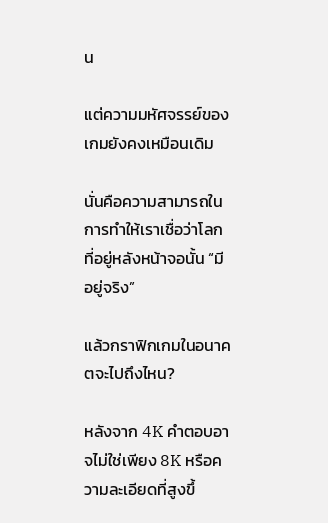น

แต่ความมหัศจรรย์ของเกมยังคงเหมือนเดิม

นั่นคือความสามารถในการทำให้เราเชื่อว่าโลกที่อยู่หลังหน้าจอนั้น “มีอยู่จริง”

แล้วกราฟิกเกมในอนาคตจะไปถึงไหน?

หลังจาก 4K คำตอบอาจไม่ใช่เพียง 8K หรือความละเอียดที่สูงขึ้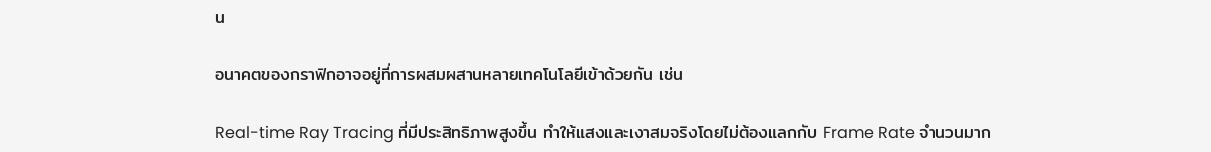น

อนาคตของกราฟิกอาจอยู่ที่การผสมผสานหลายเทคโนโลยีเข้าด้วยกัน เช่น

Real-time Ray Tracing ที่มีประสิทธิภาพสูงขึ้น ทำให้แสงและเงาสมจริงโดยไม่ต้องแลกกับ Frame Rate จำนวนมาก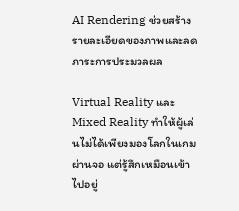AI Rendering ช่วยสร้างรายละเอียดของภาพและลดภาระการประมวลผล

Virtual Reality และ Mixed Reality ทำให้ผู้เล่นไม่ได้เพียงมองโลกในเกมผ่านจอ แต่รู้สึกเหมือนเข้าไปอยู่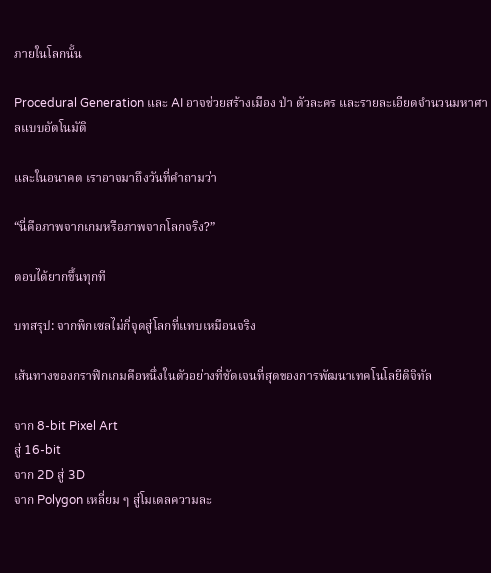ภายในโลกนั้น

Procedural Generation และ AI อาจช่วยสร้างเมือง ป่า ตัวละคร และรายละเอียดจำนวนมหาศาลแบบอัตโนมัติ

และในอนาคต เราอาจมาถึงวันที่คำถามว่า

“นี่คือภาพจากเกมหรือภาพจากโลกจริง?”

ตอบได้ยากขึ้นทุกที

บทสรุป: จากพิกเซลไม่กี่จุดสู่โลกที่แทบเหมือนจริง

เส้นทางของกราฟิกเกมคือหนึ่งในตัวอย่างที่ชัดเจนที่สุดของการพัฒนาเทคโนโลยีดิจิทัล

จาก 8-bit Pixel Art
สู่ 16-bit
จาก 2D สู่ 3D
จาก Polygon เหลี่ยม ๆ สู่โมเดลความละ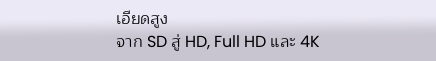เอียดสูง
จาก SD สู่ HD, Full HD และ 4K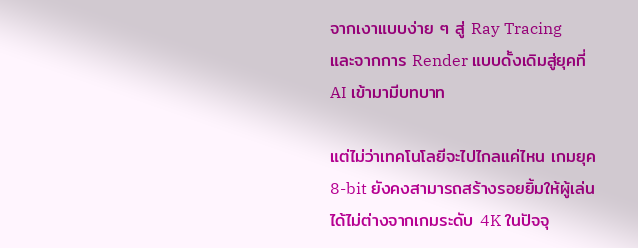จากเงาแบบง่าย ๆ สู่ Ray Tracing
และจากการ Render แบบดั้งเดิมสู่ยุคที่ AI เข้ามามีบทบาท

แต่ไม่ว่าเทคโนโลยีจะไปไกลแค่ไหน เกมยุค 8-bit ยังคงสามารถสร้างรอยยิ้มให้ผู้เล่นได้ไม่ต่างจากเกมระดับ 4K ในปัจจุ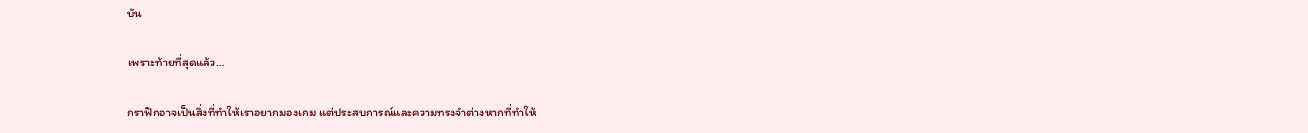บัน

เพราะท้ายที่สุดแล้ว…

กราฟิกอาจเป็นสิ่งที่ทำให้เราอยากมองเกม แต่ประสบการณ์และความทรงจำต่างหากที่ทำให้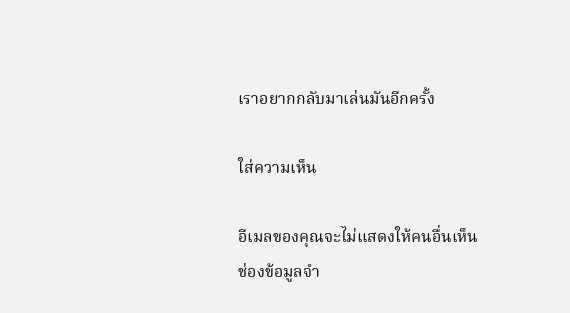เราอยากกลับมาเล่นมันอีกครั้ง

ใส่ความเห็น

อีเมลของคุณจะไม่แสดงให้คนอื่นเห็น ช่องข้อมูลจำ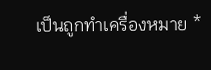เป็นถูกทำเครื่องหมาย *